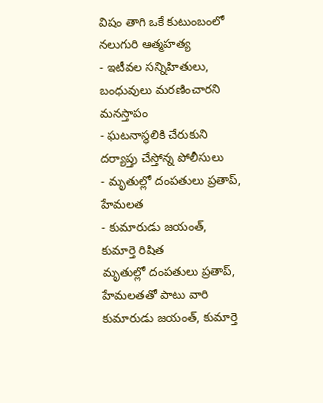విషం తాగి ఒకే కుటుంబంలో నలుగురి ఆత్మహత్య
- ఇటీవల సన్నిహితులు, బంధువులు మరణించారని మనస్తాపం
- ఘటనాస్థలికి చేరుకుని దర్యాప్తు చేస్తోన్న పోలీసులు
- మృతుల్లో దంపతులు ప్రతాప్, హేమలత
- కుమారుడు జయంత్, కుమార్తె రిషిత
మృతుల్లో దంపతులు ప్రతాప్, హేమలతతో పాటు వారి కుమారుడు జయంత్, కుమార్తె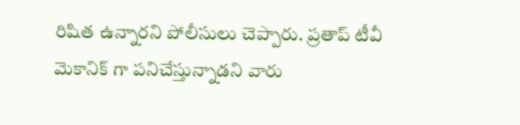రిషిత ఉన్నారని పోలీసులు చెప్పారు. ప్రతాప్ టీవీ మెకానిక్ గా పనిచేస్తున్నాడని వారు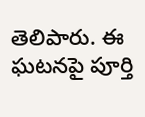తెలిపారు. ఈ ఘటనపై పూర్తి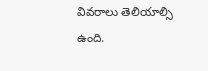వివరాలు తెలియాల్సి ఉంది.